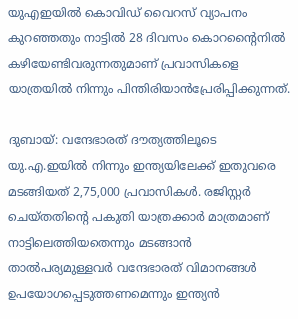യുഎഇയില്‍ കൊവിഡ് വൈറസ് വ്യാപനം കുറഞ്ഞതും നാട്ടില്‍ 28 ദിവസം കൊറന്‍റൈനില്‍ കഴിയേണ്ടിവരുന്നതുമാണ് പ്രവാസികളെ യാത്രയില്‍ നിന്നും പിന്തിരിയാന്‍പ്രേരിപ്പിക്കുന്നത്.

ദുബായ്: വന്ദേഭാരത് ദൗത്യത്തിലൂടെ യു.എ.ഇയില്‍ നിന്നും ഇന്ത്യയിലേക്ക് ഇതുവരെ മടങ്ങിയത് 2,75,000 പ്രവാസികള്‍. രജിസ്റ്റർ ചെയ്തതിന്റെ പകുതി യാത്രക്കാർ മാത്രമാണ് നാട്ടിലെത്തിയതെന്നും മടങ്ങാൻ താൽപര്യമുള്ളവർ വന്ദേഭാരത് വിമാനങ്ങൾ ഉപയോഗപ്പെടുത്തണമെന്നും ഇന്ത്യൻ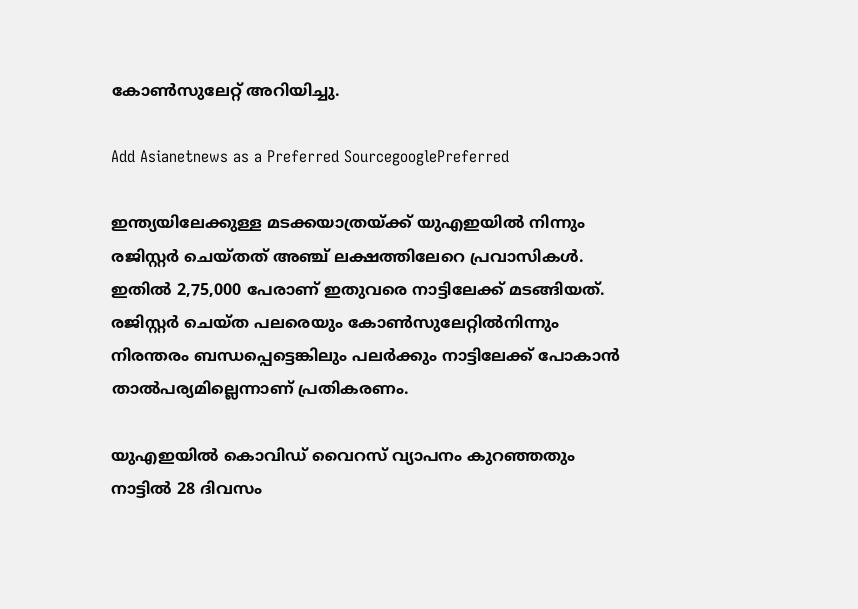കോൺസുലേറ്റ് അറിയിച്ചു.

Add Asianetnews as a Preferred SourcegooglePreferred

ഇന്ത്യയിലേക്കുള്ള മടക്കയാത്രയ്ക്ക് യുഎഇയില്‍ നിന്നും‌ രജിസ്റ്റര്‍ ചെയ്തത് അഞ്ച് ലക്ഷത്തിലേറെ പ്രവാസികള്‍. ഇതില്‍ 2,75,000 പേരാണ് ഇതുവരെ നാട്ടിലേക്ക് മടങ്ങിയത്. രജിസ്റ്റർ ചെയ്ത പലരെയും കോൺസുലേറ്റിൽനിന്നും നിരന്തരം ബന്ധപ്പെട്ടെങ്കിലും പലർക്കും നാട്ടിലേക്ക് പോകാന്‍ താൽപര്യമില്ലെന്നാണ് പ്രതികരണം.

യുഎഇയില്‍ കൊവിഡ് വൈറസ് വ്യാപനം കുറഞ്ഞതും നാട്ടില്‍ 28 ദിവസം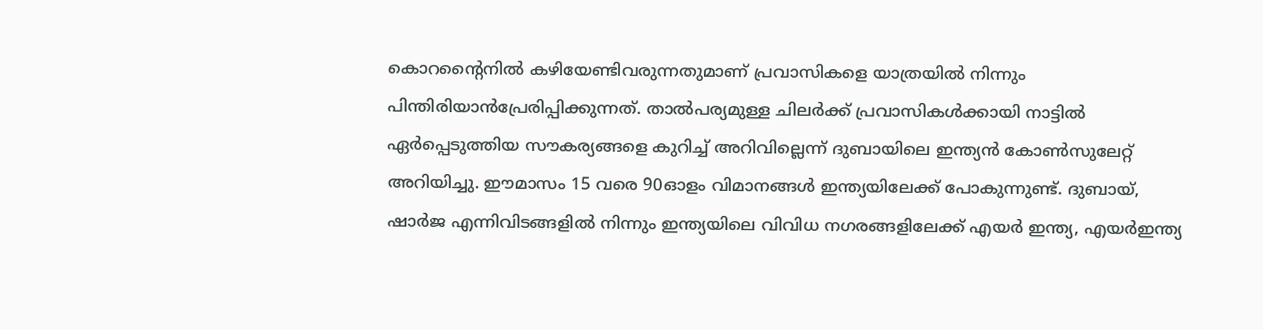കൊറന്‍റൈനില്‍ കഴിയേണ്ടിവരുന്നതുമാണ് പ്രവാസികളെ യാത്രയില്‍ നിന്നും പിന്തിരിയാന്‍പ്രേരിപ്പിക്കുന്നത്. താൽപര്യമുള്ള ചിലർക്ക് പ്രവാസികള്‍ക്കായി നാട്ടില്‍ ഏർപ്പെടുത്തിയ സൗകര്യങ്ങളെ കുറിച്ച് അറിവില്ലെന്ന് ദുബായിലെ ഇന്ത്യന്‍ കോണ്‍സുലേറ്റ് അറിയിച്ചു. ഈമാസം 15 വരെ 90ഓളം വിമാനങ്ങൾ ഇന്ത്യയിലേക്ക് പോകുന്നുണ്ട്. ദുബായ്, ഷാര്‍ജ എന്നിവിടങ്ങളില്‍ നിന്നും ഇന്ത്യയിലെ വിവിധ നഗരങ്ങളിലേക്ക് എയര്‍ ഇന്ത്യ, എയര്‍ഇന്ത്യ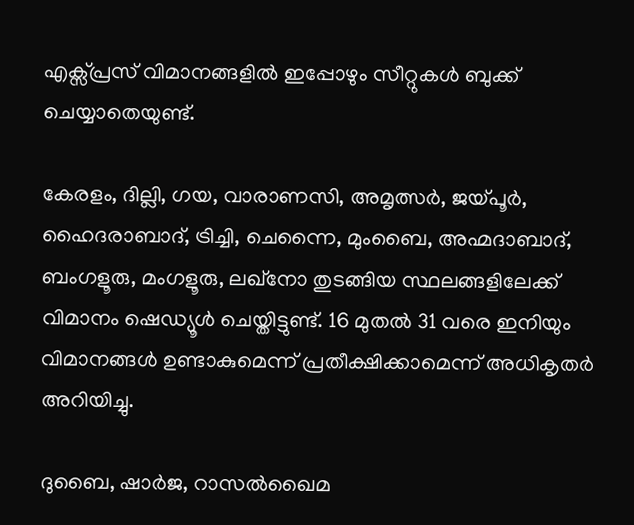എക്സ്പ്രസ് വിമാനങ്ങളില്‍ ഇപ്പോഴും സീറ്റുകള്‍ ബുക്ക് ചെയ്യാതെയുണ്ട്‌.

കേരളം, ദില്ലി, ഗയ, വാരാണസി, അമൃത്സർ, ജയ്പൂർ, ഹൈദരാബാദ്, ട്രിച്ചി, ചെന്നൈ, മുംബൈ, അഹ്മദാബാദ്, ബംഗളൂരു, മംഗളൂരു, ലഖ്നോ തുടങ്ങിയ സ്ഥലങ്ങളിലേക്ക് വിമാനം ഷെഡ്യൂൾ ചെയ്തിട്ടുണ്ട്. 16 മുതൽ 31 വരെ ഇനിയും വിമാനങ്ങൾ ഉണ്ടാകുമെന്ന് പ്രതീക്ഷിക്കാമെന്ന് അധികൃതര്‍ അറിയിച്ചു.

ദുബൈ, ഷാർജ, റാസൽഖൈമ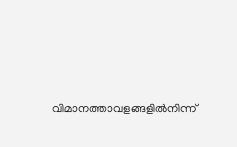വിമാനത്താവളങ്ങളിൽനിന്ന്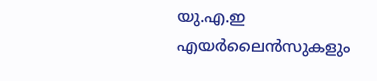യു.എ.ഇ എയർലൈൻസുകളും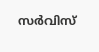സർവിസ്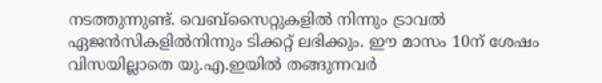നടത്തുന്നുണ്ട്. വെബ്സൈറ്റുകളിൽ നിന്നും ട്രാവൽ ഏജൻസികളിൽനിന്നും ടിക്കറ്റ് ലഭിക്കും. ഈ മാസം 10ന് ശേഷം വിസയില്ലാതെ യു.എ.ഇയിൽ തങ്ങുന്നവർ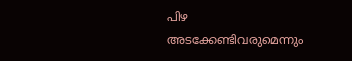പിഴ അടക്കേണ്ടിവരുമെന്നും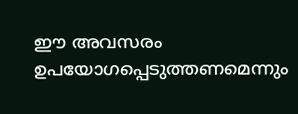ഈ അവസരം ഉപയോഗപ്പെടുത്തണമെന്നും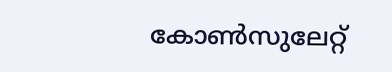കോൺസുലേറ്റ്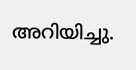അറിയിച്ചു.